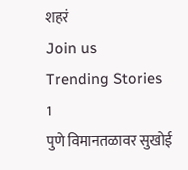शहरं
Join us
Trending Stories
1
पुणे विमानतळावर सुखोई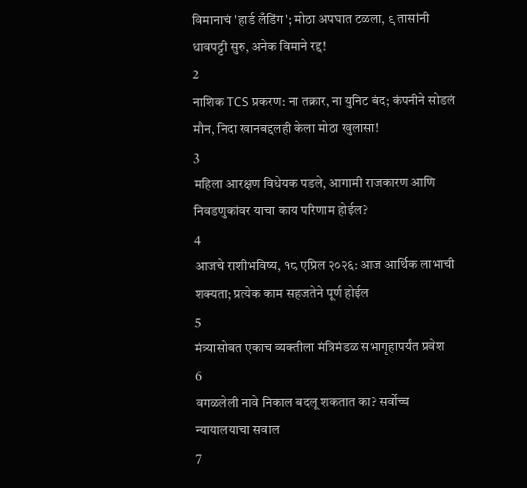विमानाचं 'हार्ड लँडिंग'; मोठा अपघात टळला, ९ तासांनी धावपट्टी सुरु, अनेक विमाने रद्द!
2
नाशिक TCS प्रकरण: ना तक्रार, ना युनिट बंद; कंपनीने सोडलं मौन, निदा खानबद्दलही केला मोठा खुलासा!
3
महिला आरक्षण विधेयक पडले, आगामी राजकारण आणि निवडणुकांवर याचा काय परिणाम होईल?
4
आजचे राशीभविष्य, १८ एप्रिल २०२६: आज आर्थिक लाभाची शक्यता; प्रत्येक काम सहजतेने पूर्ण होईल
5
मंत्र्यासोबत एकाच व्यक्तीला मंत्रिमंडळ सभागृहापर्यंत प्रवेश
6
वगळलेली नावे निकाल बदलू शकतात का? सर्वोच्च न्यायालयाचा सवाल
7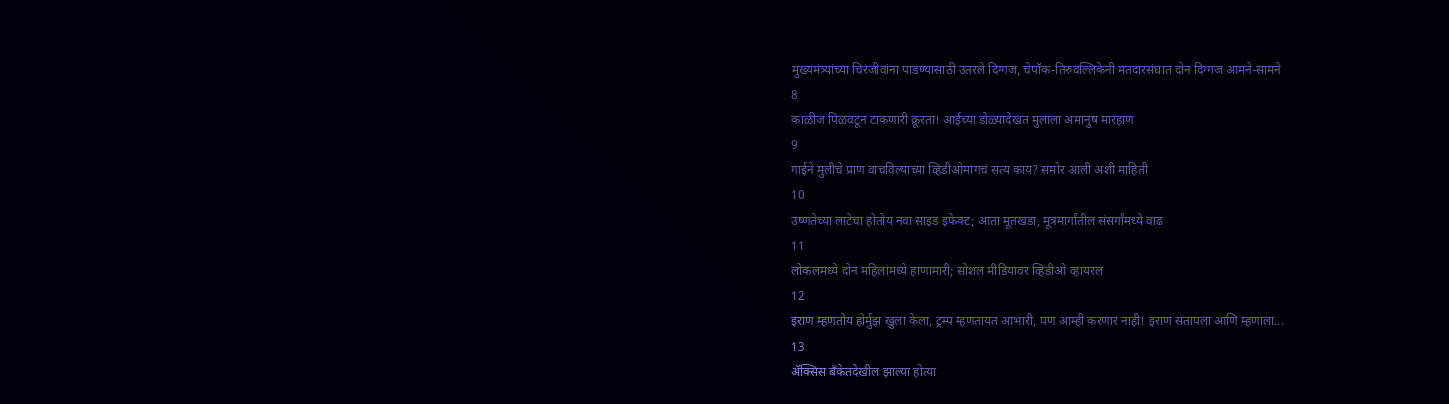मुख्यमंत्र्यांच्या चिरंजीवांना पाडण्यासाठी उतरले दिग्गज, चेपॉक-तिरुवल्लिकेनी मतदारसंघात दोन दिग्गज आमने-सामने
8
काळीज पिळवटून टाकणारी क्रूरता! आईच्या डोळ्यादेखत मुलाला अमानुष मारहाण
9
गाईने मुलीचे प्राण वाचविल्याच्या व्हिडीओमागचं सत्य काय? समोर आली अशी माहिती
10
उष्णतेच्या लाटेचा होतोय नवा साइड इफेक्ट; आता मूतखडा, मूत्रमार्गांतील संसर्गांमध्ये वाढ
11
लोकलमध्ये दोन महिलांमध्ये हाणामारी; सोशल मीडियावर व्हिडीओ व्हायरल
12
इराण म्हणतोय होर्मुझ खुला केला, ट्रम्प म्हणतायत आभारी, पण आम्ही करणार नाही! इराण संतापला आणि म्हणाला...
13
ॲक्सिस बँकेतदेखील झाल्या होत्या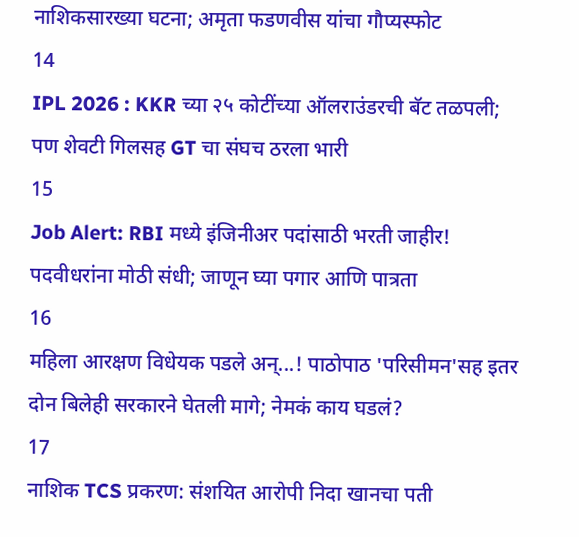नाशिकसारख्या घटना; अमृता फडणवीस यांचा गौप्यस्फोट
14
IPL 2026 : KKR च्या २५ कोटींच्या ऑलराउंडरची बॅट तळपली; पण शेवटी गिलसह GT चा संघच ठरला भारी
15
Job Alert: RBI मध्ये इंजिनीअर पदांसाठी भरती जाहीर! पदवीधरांना मोठी संधी; जाणून घ्या पगार आणि पात्रता
16
महिला आरक्षण विधेयक पडले अन्...! पाठोपाठ 'परिसीमन'सह इतर दोन बिलेही सरकारने घेतली मागे; नेमकं काय घडलं?
17
नाशिक TCS प्रकरण: संशयित आरोपी निदा खानचा पती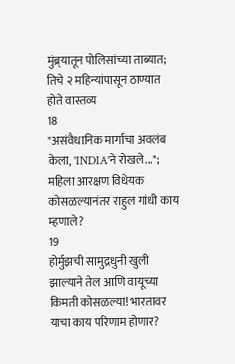मुंब्र्यातून पोलिसांच्या ताब्यात; तिचे २ महिन्यांपासून ठाण्यात होते वास्तव्य
18
"असंवैधानिक मार्गाचा अवलंब केला, 'INDIA'ने रोखले..."; महिला आरक्षण विधेयक कोसळल्यानंतर राहुल गांधी काय म्हणाले?
19
होर्मुझची सामुद्रधुनी खुली झाल्याने तेल आणि वायूच्या किमती कोसळल्या! भारतावर याचा काय परिणाम होणार?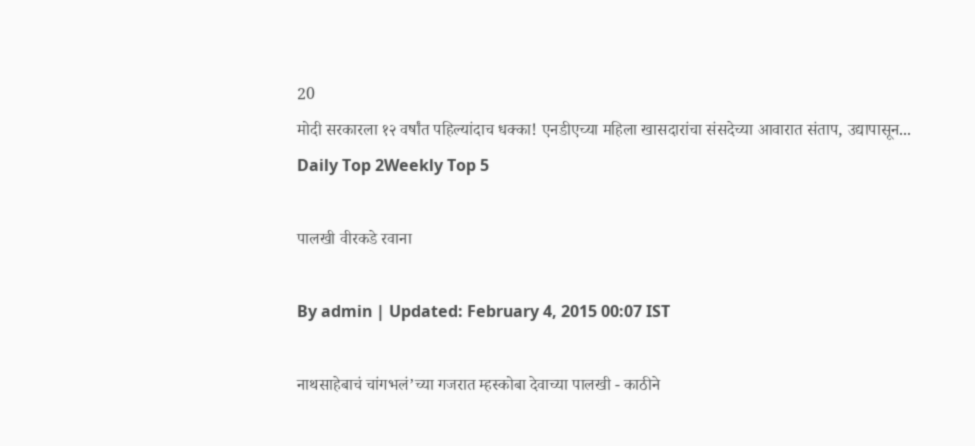20
मोदी सरकारला १२ वर्षांत पहिल्यांदाच धक्का! एनडीएच्या महिला खासदारांचा संसदेच्या आवारात संताप, उद्यापासून...
Daily Top 2Weekly Top 5

पालखी वीरकडे रवाना

By admin | Updated: February 4, 2015 00:07 IST

नाथसाहेबाचं चांगभलं’च्या गजरात म्हस्कोबा देवाच्या पालखी - काठीने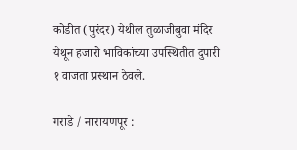कोडीत (पुरंदर) येथील तुळाजीबुवा मंदिर येथून हजारो भाविकांच्या उपस्थितीत दुपारी १ वाजता प्रस्थान ठेवले.

गराडे / नारायणपूर :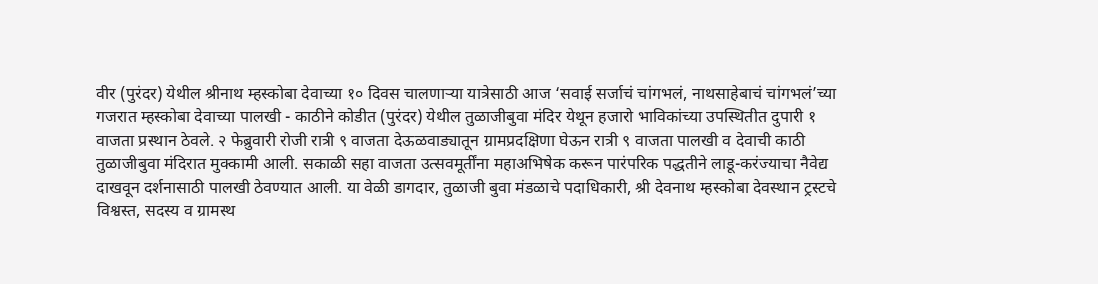वीर (पुरंदर) येथील श्रीनाथ म्हस्कोबा देवाच्या १० दिवस चालणाऱ्या यात्रेसाठी आज ‘सवाई सर्जाचं चांगभलं, नाथसाहेबाचं चांगभलं’च्या गजरात म्हस्कोबा देवाच्या पालखी - काठीने कोडीत (पुरंदर) येथील तुळाजीबुवा मंदिर येथून हजारो भाविकांच्या उपस्थितीत दुपारी १ वाजता प्रस्थान ठेवले. २ फेब्रुवारी रोजी रात्री ९ वाजता देऊळवाड्यातून ग्रामप्रदक्षिणा घेऊन रात्री ९ वाजता पालखी व देवाची काठी तुळाजीबुवा मंदिरात मुक्कामी आली. सकाळी सहा वाजता उत्सवमूर्तींना महाअभिषेक करून पारंपरिक पद्धतीने लाडू-करंज्याचा नैवेद्य दाखवून दर्शनासाठी पालखी ठेवण्यात आली. या वेळी डागदार, तुळाजी बुवा मंडळाचे पदाधिकारी, श्री देवनाथ म्हस्कोबा देवस्थान ट्रस्टचे विश्वस्त, सदस्य व ग्रामस्थ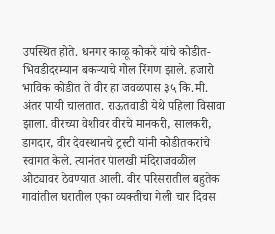उपस्थित होते. धनगर काळू कोकरे यांचे कोडीत-भिवडीदरम्यान बकऱ्याचे गोल रिंगण झाले. हजारो भाविक कोडीत ते वीर हा जवळपास ३५ कि.मी. अंतर पायी चालतात. राऊतवाडी येथे पहिला विसावा झाला. वीरच्या वेशीवर वीरचे मानकरी, सालकरी, डागदार, वीर देवस्थानचे ट्रस्टी यांनी कोडीतकरांचे स्वागत केले. त्यानंतर पालखी मंदिराजवळील ओट्यावर ठेवण्यात आली. वीर परिसरातील बहुतेक गावांतील घरातील एका व्यक्तीचा गेली चार दिवस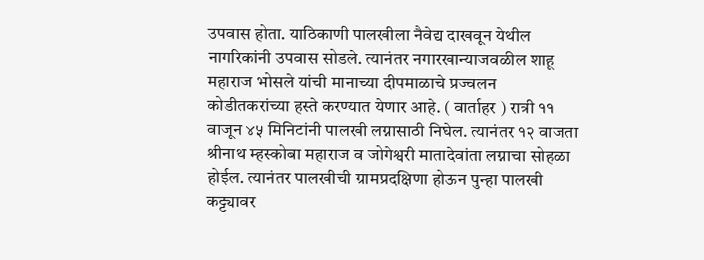उपवास होता. याठिकाणी पालखीला नैवेद्य दाखवून येथील नागरिकांनी उपवास सोडले. त्यानंतर नगारखान्याजवळील शाहू महाराज भोसले यांची मानाच्या दीपमाळाचे प्रज्वलन कोडीतकरांच्या हस्ते करण्यात येणार आहे. ( वार्ताहर ) रात्री ११ वाजून ४५ मिनिटांनी पालखी लग्नासाठी निघेल. त्यानंतर १२ वाजता श्रीनाथ म्हस्कोबा महाराज व जोगेश्वरी मातादेवांता लग्नाचा सोहळा होईल. त्यानंतर पालखीची ग्रामप्रदक्षिणा होऊन पुन्हा पालखी कट्ट्यावर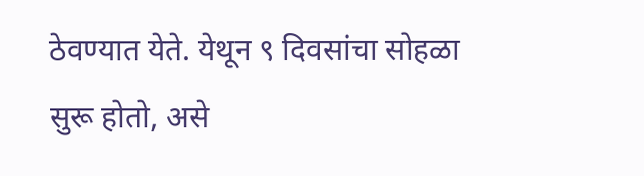ठेवण्यात येते. येथून ९ दिवसांचा सोहळा सुरू होतो, असे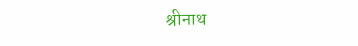श्रीनाथ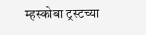म्हस्कोबा ट्रस्टच्या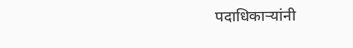पदाधिकाऱ्यांनी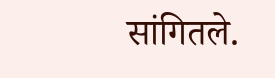सांगितले.